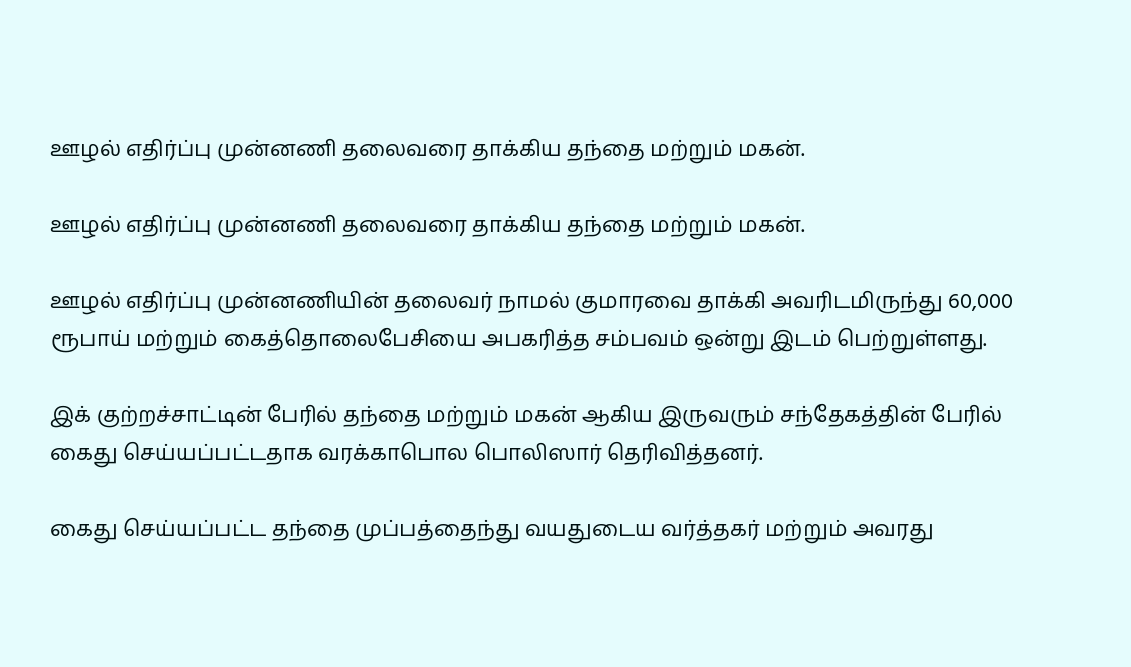ஊழல் எதிர்ப்பு முன்னணி தலைவரை தாக்கிய தந்தை மற்றும் மகன்.

ஊழல் எதிர்ப்பு முன்னணி தலைவரை தாக்கிய தந்தை மற்றும் மகன்.

ஊழல் எதிர்ப்பு முன்னணியின் தலைவர் நாமல் குமாரவை தாக்கி அவரிடமிருந்து 60,000 ரூபாய் மற்றும் கைத்தொலைபேசியை அபகரித்த சம்பவம் ஒன்று இடம் பெற்றுள்ளது.

இக் குற்றச்சாட்டின் பேரில் தந்தை மற்றும் மகன் ஆகிய இருவரும் சந்தேகத்தின் பேரில் கைது செய்யப்பட்டதாக வரக்காபொல பொலிஸார் தெரிவித்தனர்.

கைது செய்யப்பட்ட தந்தை முப்பத்தைந்து வயதுடைய வர்த்தகர் மற்றும் அவரது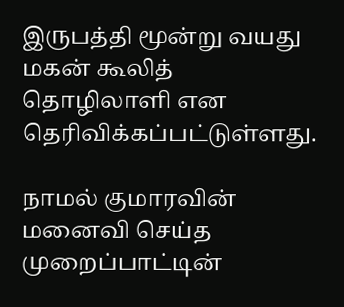இருபத்தி மூன்று வயது மகன் கூலித் தொழிலாளி என தெரிவிக்கப்பட்டுள்ளது.

நாமல் குமாரவின் மனைவி செய்த முறைப்பாட்டின்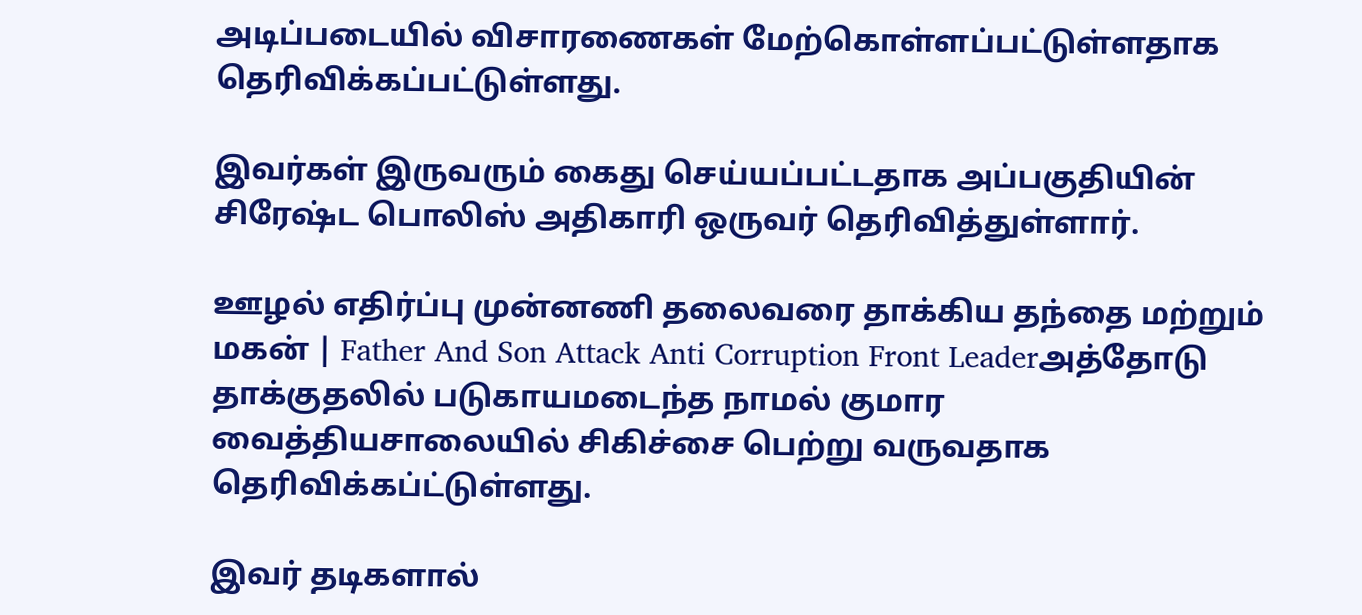அடிப்படையில் விசாரணைகள் மேற்கொள்ளப்பட்டுள்ளதாக தெரிவிக்கப்பட்டுள்ளது.

இவர்கள் இருவரும் கைது செய்யப்பட்டதாக அப்பகுதியின் சிரேஷ்ட பொலிஸ் அதிகாரி ஒருவர் தெரிவித்துள்ளார்.

ஊழல் எதிர்ப்பு முன்னணி தலைவரை தாக்கிய தந்தை மற்றும் மகன் | Father And Son Attack Anti Corruption Front Leaderஅத்தோடு தாக்குதலில் படுகாயமடைந்த நாமல் குமார வைத்தியசாலையில் சிகிச்சை பெற்று வருவதாக தெரிவிக்கப்ட்டுள்ளது.

இவர் தடிகளால்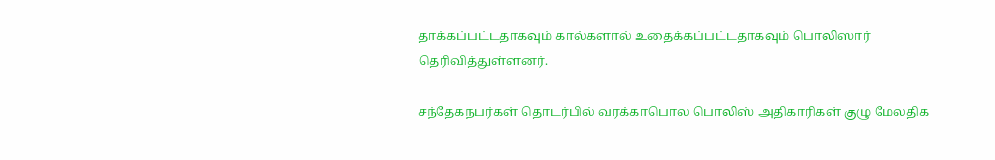தாக்கப்பட்டதாகவும் கால்களால் உதைக்கப்பட்டதாகவும் பொலிஸார் தெரிவித்துள்ளனர்.

சந்தேகநபர்கள் தொடர்பில் வரக்காபொல பொலிஸ் அதிகாரிகள் குழு மேலதிக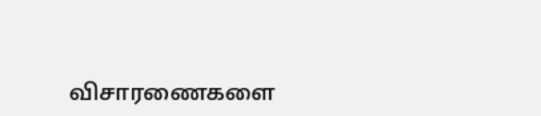விசாரணைகளை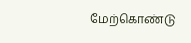மேற்கொண்டு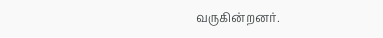வருகின்றனர்.